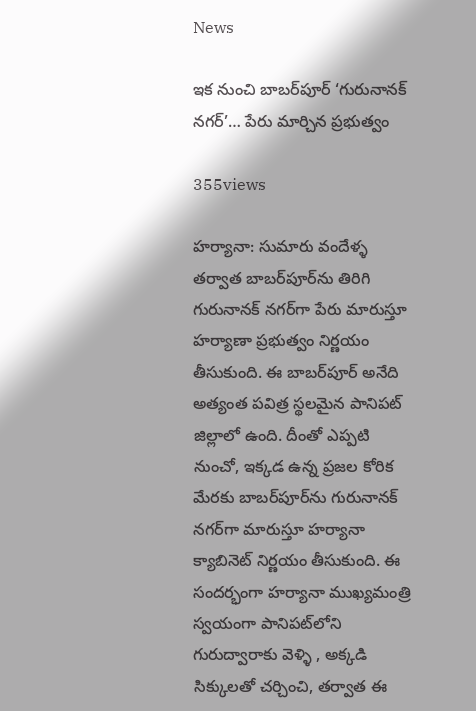News

ఇక నుంచి బాబ‌ర్‌పూర్ ‘గురునాన‌క్ న‌గ‌ర్‌’… పేరు మార్చిన ప్ర‌భుత్వం

355views

హ‌ర్యానా: సుమారు వందేళ్ళ త‌ర్వాత బాబ‌ర్‌పూర్‌ను తిరిగి గురునాన‌క్‌ న‌గ‌ర్‌గా పేరు మారుస్తూ హ‌ర్యాణా ప్ర‌భుత్వం నిర్ణ‌యం తీసుకుంది. ఈ బాబ‌ర్‌పూర్ అనేది అత్యంత ప‌విత్ర స్థ‌ల‌మైన పానిప‌ట్ జిల్లాలో ఉంది. దీంతో ఎప్ప‌టి నుంచో, ఇక్క‌డ ఉన్న ప్ర‌జ‌ల కోరిక మేర‌కు బాబ‌ర్‌పూర్‌ను గురునాన‌క్ న‌గ‌ర్‌గా మారుస్తూ హ‌ర్యానా క్యాబినెట్ నిర్ణ‌యం తీసుకుంది. ఈ సంద‌ర్భంగా హ‌ర్యానా ముఖ్య‌మంత్రి స్వ‌యంగా పానిప‌ట్‌లోని గురుద్వారాకు వెళ్ళి , అక్క‌డి సిక్కుల‌తో చ‌ర్చించి, త‌ర్వాత ఈ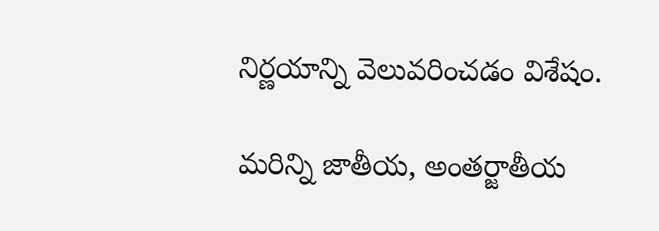నిర్ణ‌యాన్ని వెలువ‌రించ‌డం విశేషం.

మరిన్ని జాతీయ, అంతర్జాతీయ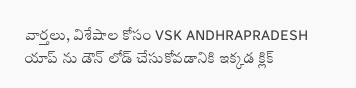వార్తలు, విశేషాల కోసం VSK ANDHRAPRADESH యాప్ ను డౌన్ లోడ్ చేసుకోవడానికి ఇక్కడ క్లిక్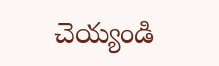చెయ్యండి